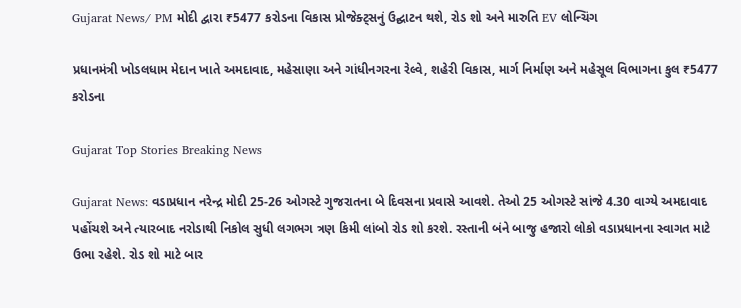Gujarat News/ PM મોદી દ્વારા ₹5477 કરોડના વિકાસ પ્રોજેક્ટ્સનું ઉદ્ઘાટન થશે, રોડ શો અને મારુતિ EV લોન્ચિંગ

પ્રધાનમંત્રી ખોડલધામ મેદાન ખાતે અમદાવાદ, મહેસાણા અને ગાંધીનગરના રેલ્વે, શહેરી વિકાસ, માર્ગ નિર્માણ અને મહેસૂલ વિભાગના કુલ ₹5477 કરોડના

Gujarat Top Stories Breaking News

Gujarat News: વડાપ્રધાન નરેન્દ્ર મોદી 25-26 ઓગસ્ટે ગુજરાતના બે દિવસના પ્રવાસે આવશે. તેઓ 25 ઓગસ્ટે સાંજે 4.30 વાગ્યે અમદાવાદ પહોંચશે અને ત્યારબાદ નરોડાથી નિકોલ સુધી લગભગ ત્રણ કિમી લાંબો રોડ શો કરશે. રસ્તાની બંને બાજુ હજારો લોકો વડાપ્રધાનના સ્વાગત માટે ઉભા રહેશે. રોડ શો માટે બાર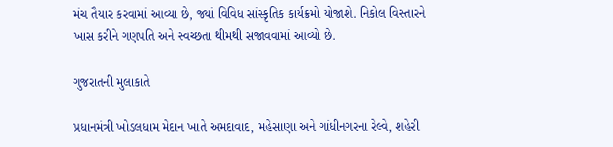મંચ તૈયાર કરવામાં આવ્યા છે, જ્યાં વિવિધ સાંસ્કૃતિક કાર્યક્રમો યોજાશે. નિકોલ વિસ્તારને ખાસ કરીને ગણપતિ અને સ્વચ્છતા થીમથી સજાવવામાં આવ્યો છે.

ગુજરાતની મુલાકાતે

પ્રધાનમંત્રી ખોડલધામ મેદાન ખાતે અમદાવાદ, મહેસાણા અને ગાંધીનગરના રેલ્વે, શહેરી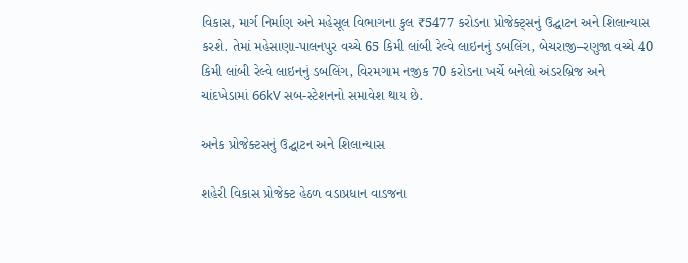વિકાસ, માર્ગ નિર્માણ અને મહેસૂલ વિભાગના કુલ ₹5477 કરોડના પ્રોજેક્ટ્સનું ઉદ્ઘાટન અને શિલાન્યાસ કરશે. તેમાં મહેસાણા-પાલનપુર વચ્ચે 65 કિમી લાંબી રેલ્વે લાઇનનું ડબલિંગ, બેચરાજી–રણુજા વચ્ચે 40 કિમી લાંબી રેલ્વે લાઇનનું ડબલિંગ, વિરમગામ નજીક 70 કરોડના ખર્ચે બનેલો અંડરબ્રિજ અને ચાંદખેડામાં 66kV સબ-સ્ટેશનનો સમાવેશ થાય છે.

અનેક પ્રોજેક્ટસનું ઉદ્ઘાટન અને શિલાન્યાસ

શહેરી વિકાસ પ્રોજેક્ટ હેઠળ વડાપ્રધાન વાડજના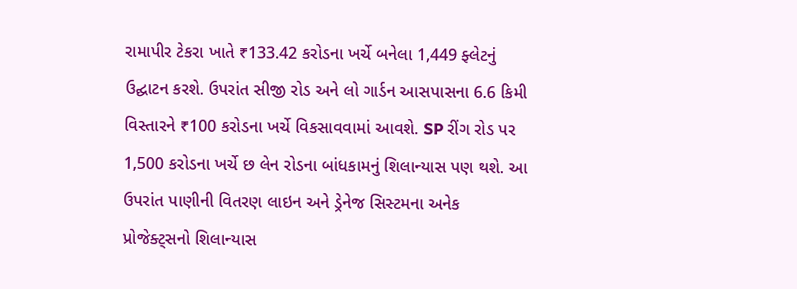રામાપીર ટેકરા ખાતે ₹133.42 કરોડના ખર્ચે બનેલા 1,449 ફ્લેટનું ઉદ્ઘાટન કરશે. ઉપરાંત સીજી રોડ અને લો ગાર્ડન આસપાસના 6.6 કિમી વિસ્તારને ₹100 કરોડના ખર્ચે વિકસાવવામાં આવશે. SP રીંગ રોડ પર 1,500 કરોડના ખર્ચે છ લેન રોડના બાંધકામનું શિલાન્યાસ પણ થશે. આ ઉપરાંત પાણીની વિતરણ લાઇન અને ડ્રેનેજ સિસ્ટમના અનેક પ્રોજેક્ટ્સનો શિલાન્યાસ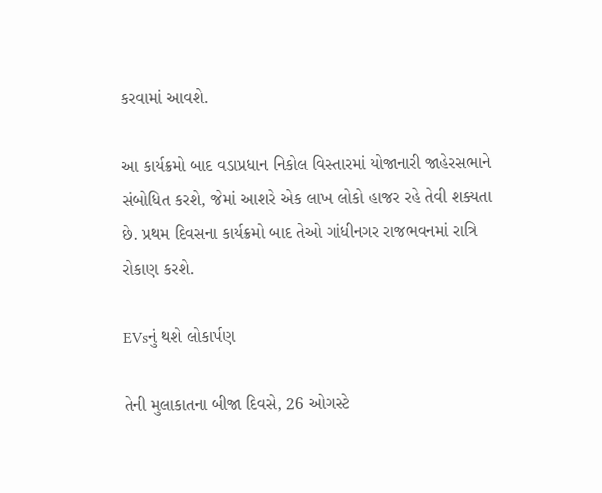કરવામાં આવશે.

આ કાર્યક્રમો બાદ વડાપ્રધાન નિકોલ વિસ્તારમાં યોજાનારી જાહેરસભાને સંબોધિત કરશે, જેમાં આશરે એક લાખ લોકો હાજર રહે તેવી શક્યતા છે. પ્રથમ દિવસના કાર્યક્રમો બાદ તેઓ ગાંધીનગર રાજભવનમાં રાત્રિ રોકાણ કરશે.

EVsનું થશે લોકાર્પણ

તેની મુલાકાતના બીજા દિવસે, 26 ઓગસ્ટે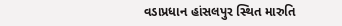વડાપ્રધાન હાંસલપુર સ્થિત મારુતિ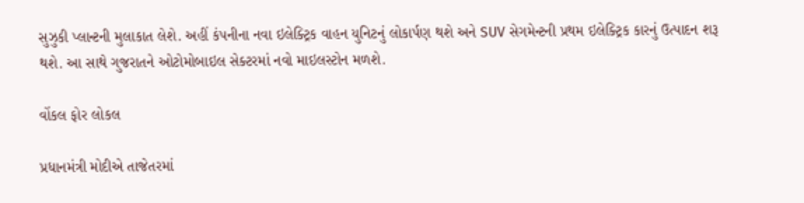સુઝુકી પ્લાન્ટની મુલાકાત લેશે. અહીં કંપનીના નવા ઇલેક્ટ્રિક વાહન યુનિટનું લોકાર્પણ થશે અને SUV સેગમેન્ટની પ્રથમ ઇલેક્ટ્રિક કારનું ઉત્પાદન શરૂ થશે. આ સાથે ગુજરાતને ઓટોમોબાઇલ સેક્ટરમાં નવો માઇલસ્ટોન મળશે.

વોંકલ ફોર લોકલ

પ્રધાનમંત્રી મોદીએ તાજેતરમાં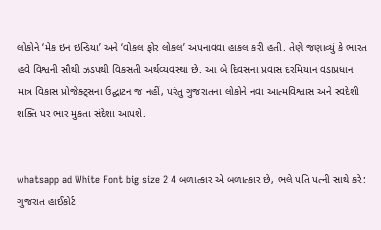લોકોને ‘મેક ઇન ઇન્ડિયા’ અને ‘વોકલ ફોર લોકલ’ અપનાવવા હાકલ કરી હતી. તેણે જણાવ્યું કે ભારત હવે વિશ્વની સૌથી ઝડપથી વિકસતી અર્થવ્યવસ્થા છે. આ બે દિવસના પ્રવાસ દરમિયાન વડાપ્રધાન માત્ર વિકાસ પ્રોજેક્ટ્સના ઉદ્ઘાટન જ નહીં, પરંતુ ગુજરાતના લોકોને નવા આત્મવિશ્વાસ અને સ્વદેશી શક્તિ પર ભાર મુકતા સંદેશા આપશે.


whatsapp ad White Font big size 2 4 બળાત્કાર એ બળાત્કાર છે, ભલે પતિ પત્ની સાથે કરે: ગુજરાત હાઈકોર્ટ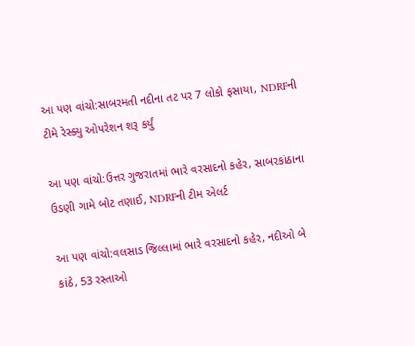આ પણ વાંચો:સાબરમતી નદીના તટ પર 7 લોકો ફસાયા, NDRFની ટીમે રેસ્ક્યુ ઓપરેશન શરૂ કર્યું

આ પણ વાંચો:ઉત્તર ગુજરાતમાં ભારે વરસાદનો કહેર, સાબરકાંઠાના ઉડણી ગામે બોટ તણાઈ, NDRFની ટીમ એલર્ટ

આ પણ વાંચો:વલસાડ જિલ્લામાં ભારે વરસાદનો કહેર, નદીઓ બે કાંઠે, 53 રસ્તાઓ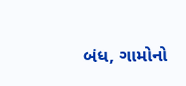બંધ, ગામોનો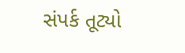સંપર્ક તૂટ્યો